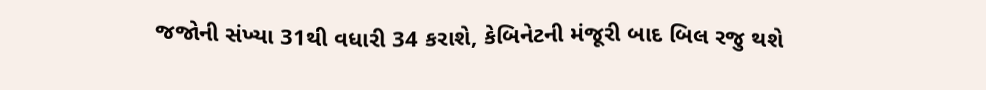જજોની સંખ્યા 31થી વધારી 34 કરાશે, કેબિનેટની મંજૂરી બાદ બિલ રજુ થશે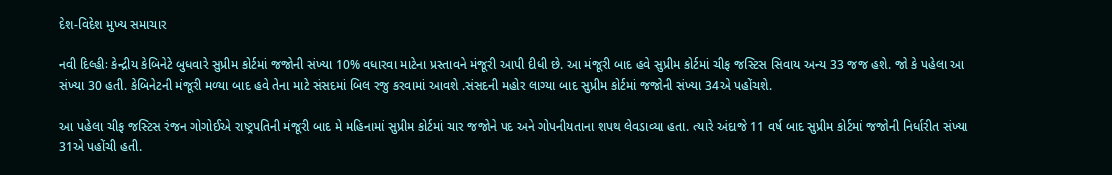દેશ-વિદેશ મુખ્ય સમાચાર

નવી દિલ્હીઃ કેન્દ્રીય કેબિનેટે બુધવારે સુપ્રીમ કોર્ટમાં જજોની સંખ્યા 10% વધારવા માટેના પ્રસ્તાવને મંજૂરી આપી દીધી છે. આ મંજૂરી બાદ હવે સુપ્રીમ કોર્ટમાં ચીફ જસ્ટિસ સિવાય અન્ય 33 જજ હશે. જો કે પહેલા આ સંખ્યા 30 હતી. કેબિનેટની મંજૂરી મળ્યા બાદ હવે તેના માટે સંસદમાં બિલ રજુ કરવામાં આવશે .સંસદની મહોર લાગ્યા બાદ સુપ્રીમ કોર્ટમાં જજોની સંખ્યા 34એ પહોંચશે.

આ પહેલા ચીફ જસ્ટિસ રંજન ગોગોઈએ રાષ્ટ્રપતિની મંજૂરી બાદ મે મહિનામાં સુપ્રીમ કોર્ટમાં ચાર જજોને પદ અને ગોપનીયતાના શપથ લેવડાવ્યા હતા. ત્યારે અંદાજે 11 વર્ષ બાદ સુપ્રીમ કોર્ટમાં જજોની નિર્ધારીત સંખ્યા 31એ પહોંચી હતી.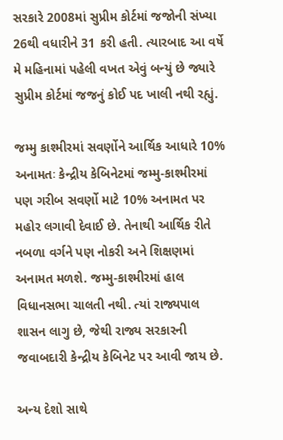સરકારે 2008માં સુપ્રીમ કોર્ટમાં જજોની સંખ્યા 26થી વધારીને 31 કરી હતી. ત્યારબાદ આ વર્ષે મે મહિનામાં પહેલી વખત એવું બન્યું છે જ્યારે સુપ્રીમ કોર્ટમાં જજનું કોઈ પદ ખાલી નથી રહ્યું.

જમ્મુ કાશ્મીરમાં સવર્ણોને આર્થિક આધારે 10% અનામતઃ કેન્દ્રીય કેબિનેટમાં જમ્મુ-કાશ્મીરમાં પણ ગરીબ સવર્ણો માટે 10% અનામત પર મહોર લગાવી દેવાઈ છે. તેનાથી આર્થિક રીતે નબળા વર્ગને પણ નોકરી અને શિક્ષણમાં અનામત મળશે. જમ્મુ-કાશ્મીરમાં હાલ વિધાનસભા ચાલતી નથી. ત્યાં રાજ્યપાલ શાસન લાગુ છે, જેથી રાજ્ય સરકારની જવાબદારી કેન્દ્રીય કેબિનેટ પર આવી જાય છે.

અન્ય દેશો સાથે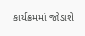કાર્યક્રમમાં જોડાશે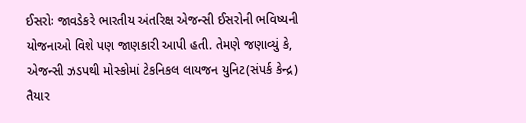ઈસરોઃ જાવડેકરે ભારતીય અંતરિક્ષ એજન્સી ઈસરોની ભવિષ્યની યોજનાઓ વિશે પણ જાણકારી આપી હતી. તેમણે જણાવ્યું કે, એજન્સી ઝડપથી મોસ્કોમાં ટેકનિકલ લાયજન યુનિટ(સંપર્ક કેન્દ્ર) તૈયાર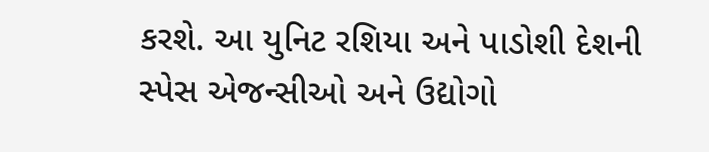કરશે. આ યુનિટ રશિયા અને પાડોશી દેશની સ્પેસ એજન્સીઓ અને ઉદ્યોગો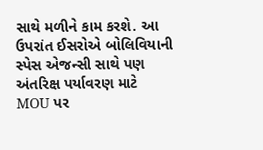સાથે મળીને કામ કરશે. આ ઉપરાંત ઈસરોએ બોલિવિયાની સ્પેસ એજન્સી સાથે પણ અંતરિક્ષ પર્યાવરણ માટે MOU પર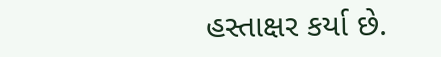હસ્તાક્ષર કર્યા છે.